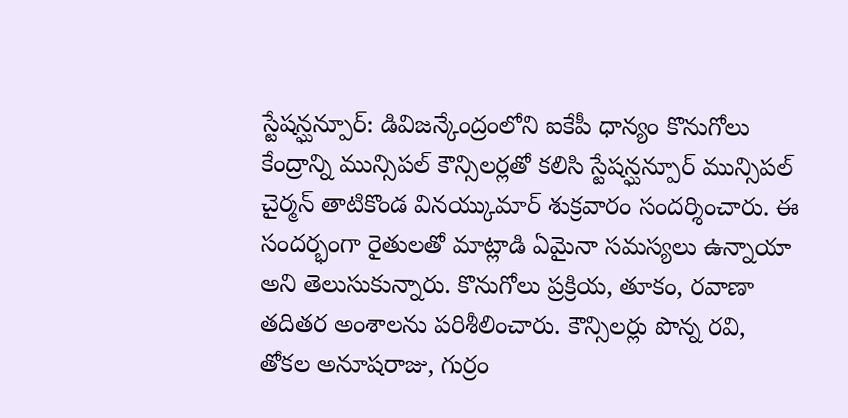స్టేషన్ఘన్పూర్: డివిజన్కేంద్రంలోని ఐకేపీ ధాన్యం కొనుగోలు కేంద్రాన్ని మున్సిపల్ కౌన్సిలర్లతో కలిసి స్టేషన్ఘన్పూర్ మున్సిపల్ చైర్మన్ తాటికొండ వినయ్కుమార్ శుక్రవారం సందర్శించారు. ఈ సందర్భంగా రైతులతో మాట్లాడి ఏమైనా సమస్యలు ఉన్నాయా అని తెలుసుకున్నారు. కొనుగోలు ప్రక్రియ, తూకం, రవాణా తదితర అంశాలను పరిశీలించారు. కౌన్సిలర్లు పొన్న రవి, తోకల అనూషరాజు, గుర్రం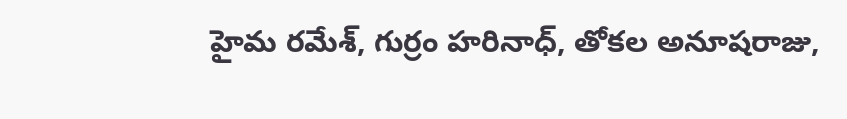హైమ రమేశ్, గుర్రం హరినాధ్, తోకల అనూషరాజు,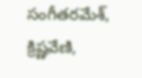సంగీతరమేశ్, క్రిష్ణవేణి,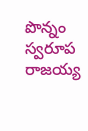పొన్నం స్వరూప రాజయ్య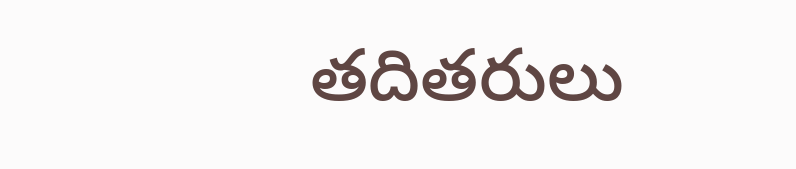తదితరులు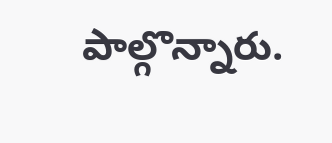పాల్గొన్నారు.